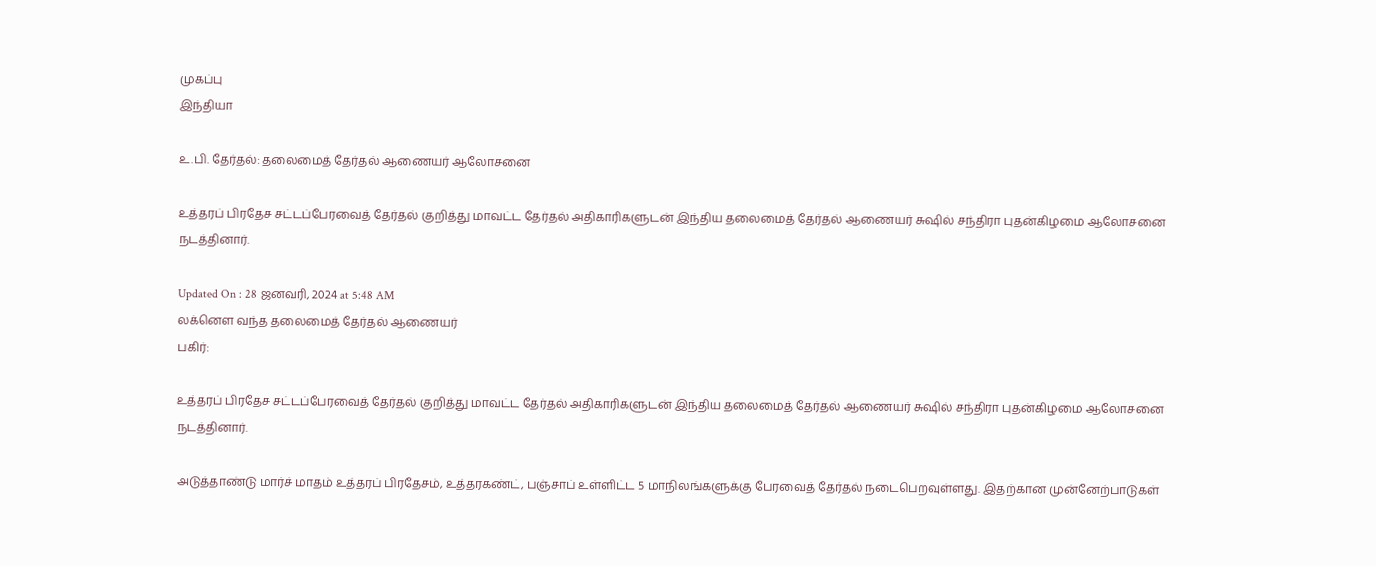முகப்பு
இந்தியா

உ.பி. தேர்தல்: தலைமைத் தேர்தல் ஆணையர் ஆலோசனை

உத்தரப் பிரதேச சட்டப்பேரவைத் தேர்தல் குறித்து மாவட்ட தேர்தல் அதிகாரிகளுடன் இந்திய தலைமைத் தேர்தல் ஆணையர் சுஷில் சந்திரா புதன்கிழமை ஆலோசனை நடத்தினார்.

Updated On : 28 ஜனவரி, 2024 at 5:48 AM
லக்னெள வந்த தலைமைத் தேர்தல் ஆணையர்
பகிர்:

உத்தரப் பிரதேச சட்டப்பேரவைத் தேர்தல் குறித்து மாவட்ட தேர்தல் அதிகாரிகளுடன் இந்திய தலைமைத் தேர்தல் ஆணையர் சுஷில் சந்திரா புதன்கிழமை ஆலோசனை நடத்தினார்.

அடுத்தாண்டு மார்ச் மாதம் உத்தரப் பிரதேசம், உத்தரகண்ட், பஞ்சாப் உள்ளிட்ட 5 மாநிலங்களுக்கு பேரவைத் தேர்தல் நடைபெறவுள்ளது. இதற்கான முன்னேற்பாடுகள்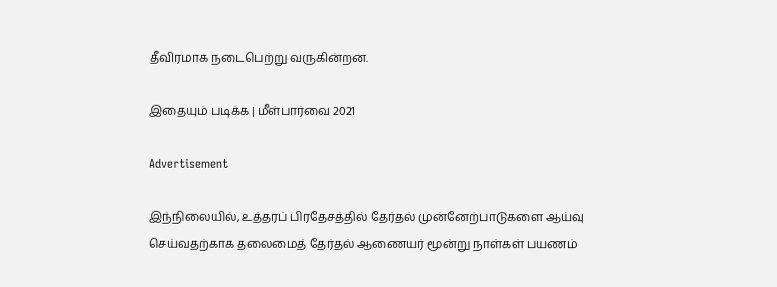தீவிரமாக நடைபெற்று வருகின்றன.

இதையும் படிக்க | மீள்பார்வை 2021

Advertisement

இந்நிலையில், உத்தரப் பிரதேசத்தில் தேர்தல் முன்னேற்பாடுகளை ஆய்வு செய்வதற்காக தலைமைத் தேர்தல் ஆணையர் மூன்று நாள்கள் பயணம்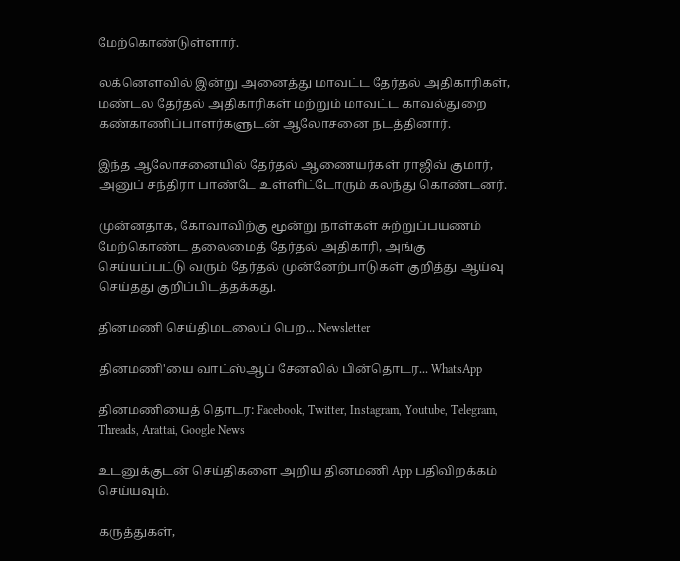மேற்கொண்டுள்ளார்.

லக்னெளவில் இன்று அனைத்து மாவட்ட தேர்தல் அதிகாரிகள், மண்டல தேர்தல் அதிகாரிகள் மற்றும் மாவட்ட காவல்துறை கண்காணிப்பாளர்களுடன் ஆலோசனை நடத்தினார்.

இந்த ஆலோசனையில் தேர்தல் ஆணையர்கள் ராஜிவ் குமார், அனுப் சந்திரா பாண்டே உள்ளிட்டோரும் கலந்து கொண்டனர்.

முன்னதாக, கோவாவிற்கு மூன்று நாள்கள் சுற்றுப்பயணம் மேற்கொண்ட தலைமைத் தேர்தல் அதிகாரி, அங்கு செய்யப்பட்டு வரும் தேர்தல் முன்னேற்பாடுகள் குறித்து ஆய்வு செய்தது குறிப்பிடத்தக்கது.

தினமணி செய்திமடலைப் பெற... Newsletter

தினமணி'யை வாட்ஸ்ஆப் சேனலில் பின்தொடர... WhatsApp

தினமணியைத் தொடர: Facebook, Twitter, Instagram, Youtube, Telegram, Threads, Arattai, Google News

உடனுக்குடன் செய்திகளை அறிய தினமணி App பதிவிறக்கம் செய்யவும்.

கருத்துகள்,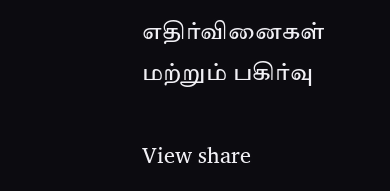எதிர்வினைகள் மற்றும் பகிர்வு

View share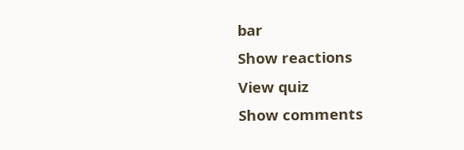bar
Show reactions
View quiz
Show comments